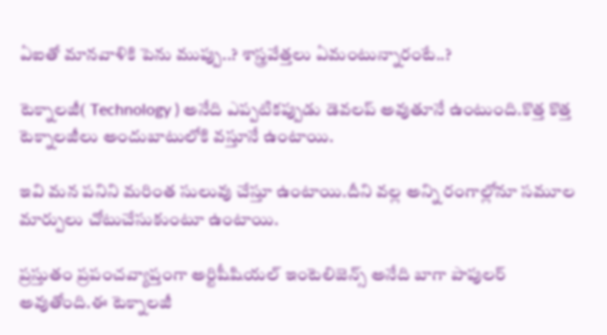ఏఐతో మానవాళికి పెను ముప్పు..? శాస్త్రవేత్తలు ఏమంటున్నారంటే..?

టెక్నాలజీ( Technology ) అనేది ఎప్పటికప్పుడు డెవలప్ అవుతూనే ఉంటుంది.కొత్త కొత్త టెక్నాలజీలు అందుబాటులోకి వస్తూనే ఉంటాయి.

ఇవి మన పనిని మరింత సులువు చేస్తూ ఉంటాయి.దీని వల్ల అన్ని రంగాల్లోనూ సమూల మార్పులు చోటుచేసుకుంటూ ఉంటాయి.

ప్రస్తుతం ప్రపంచవ్యాప్తంగా అర్టిషీషియల్ ఇంటెలిజెన్స్ అనేది బాగా పాపులర్ అవుతోంది.ఈ టెక్నాలజీ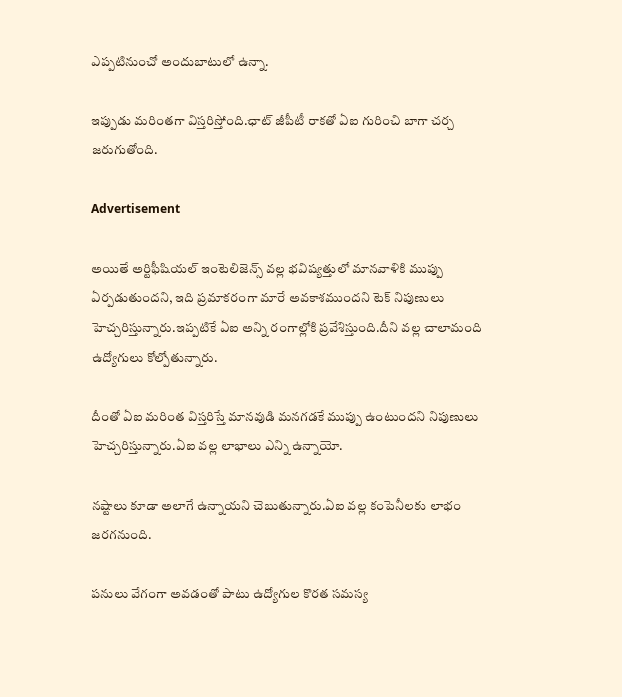ఎప్పటినుంచో అందుబాటులో ఉన్నా.

ఇప్పుడు మరింతగా విస్తరిస్తోంది.ఛాట్ జీపీటీ రాకతో ఏఐ గురించి బాగా చర్చ జరుగుతోంది.

Advertisement

అయితే అర్టిఫీషియల్ ఇంటెలిజెన్స్ వల్ల భవిష్యత్తులో మానవాళికి ముప్పు ఏర్పడుతుందని, ఇది ప్రమాకరంగా మారే అవకాశముందని టెక్ నిపుణులు హెచ్చరిస్తున్నారు.ఇప్పటికే ఏఐ అన్ని రంగాల్లోకి ప్రవేశిస్తుంది.దీని వల్ల చాలామంది ఉద్యోగులు కోల్పోతున్నారు.

దీంతో ఏఐ మరింత విస్తరిస్తే మానవుడి మనగడకే ముప్పు ఉంటుందని నిపుణులు హెచ్చరిస్తున్నారు.ఏఐ వల్ల లాభాలు ఎన్ని ఉన్నాయో.

నష్టాలు కూడా అలాగే ఉన్నాయని చెబుతున్నారు.ఏఐ వల్ల కంపెనీలకు లాభం జరగనుంది.

పనులు వేగంగా అవడంతో పాటు ఉద్యోగుల కొరత సమస్య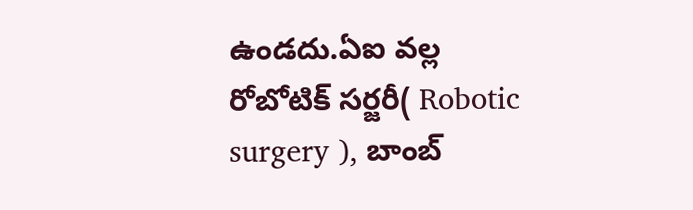ఉండదు.ఏఐ వల్ల రోబోటిక్ సర్జరీ( Robotic surgery ), బాంబ్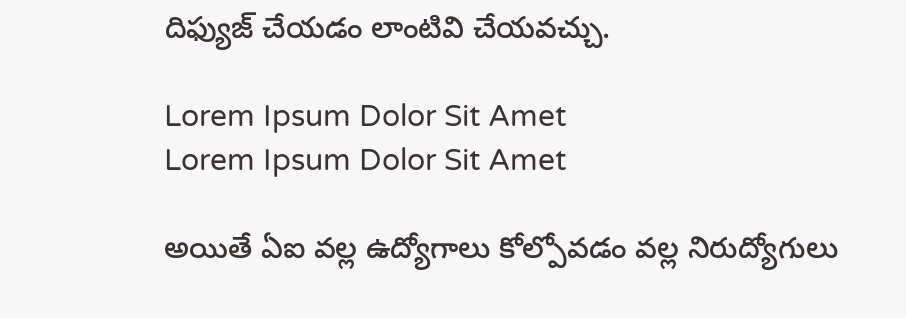దిఫ్యుజ్ చేయడం లాంటివి చేయవచ్చు.

Lorem Ipsum Dolor Sit Amet
Lorem Ipsum Dolor Sit Amet

అయితే ఏఐ వల్ల ఉద్యోగాలు కోల్పోవడం వల్ల నిరుద్యోగులు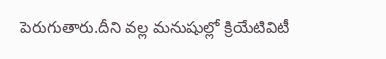పెరుగుతారు.దీని వల్ల మనుషుల్లో క్రియేటివిటీ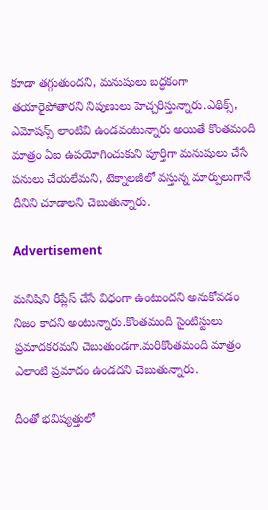కూడా తగ్గుతుందని, మనుషులు బద్ధకంగా తయారైపోతారని నిపుణులు హెచ్చరిస్తున్నారు.ఎథిక్స్, ఎమోషన్స్ లాంటివి ఉండవంటున్నారు అయితే కొంతమంది మాత్రం ఏఐ ఉపయోగించుకుని పూర్తిగా మనుషులు చేసే పనులు చేయలేమని, టెక్నాలజీలో వస్తున్న మార్పులుగానే దీనిని చూడాలని చెబుతున్నారు.

Advertisement

మనిషిని రీప్లేస్ చేసే విధంగా ఉంటుందని అనుకోవడం నిజం కాదని అంటున్నారు.కొంతమంది సైంటిస్టులు ప్రమాదకరమని చెబుతుండగా.మరికొంతమంది మాత్రం ఎలాంటి ప్రమాదం ఉండదని చెబుతున్నారు.

దీంతో భవిష్యత్తులో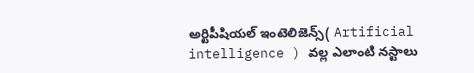అర్టిపీషియల్ ఇంటెలిజెన్స్( Artificial intelligence ) వల్ల ఎలాంటి నస్టాలు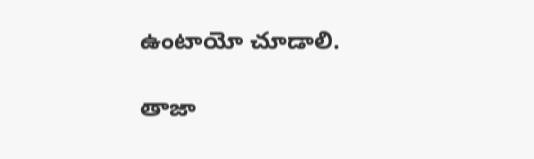ఉంటాయో చూడాలి.

తాజా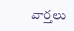వార్తలు